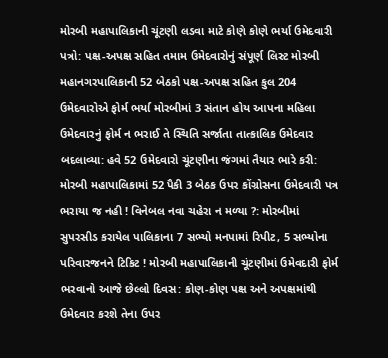મોરબી મહાપાલિકાની ચૂંટણી લડવા માટે કોણે કોણે ભર્યા ઉમેદવારી પત્રો: પક્ષ-અપક્ષ સહિત તમામ ઉમેદવારોનું સંપૂર્ણ લિસ્ટ મોરબી મહાનગરપાલિકાની 52 બેઠકો પક્ષ-અપક્ષ સહિત કુલ 204 ઉમેદવારોએ ફોર્મ ભર્યા મોરબીમાં 3 સંતાન હોય આપના મહિલા ઉમેદવારનું ફોર્મ ન ભરાઈ તે સ્થિતિ સર્જાતા તાત્કાલિક ઉમેદવાર બદલાવ્યા: હવે 52 ઉમેદવારો ચૂંટણીના જંગમાં તૈયાર ભારે કરી: મોરબી મહાપાલિકામાં 52 પૈકી 3 બેઠક ઉપર કોંગ્રોસના ઉમેદવારી પત્ર ભરાયા જ નહી ! વિનેબલ નવા ચહેરા ન મળ્યા ?: મોરબીમાં સુપરસીડ કરાયેલ પાલિકાના 7 સભ્યો મનપામાં રિપીટ, 5 સભ્યોના પરિવારજનને ટિકિટ ! મોરબી મહાપાલિકાની ચૂંટણીમાં ઉમેવદારી ફોર્મ ભરવાનો આજે છેલ્લો દિવસ: કોણ-કોણ પક્ષ અને અપક્ષમાંથી ઉમેદવાર કરશે તેના ઉપર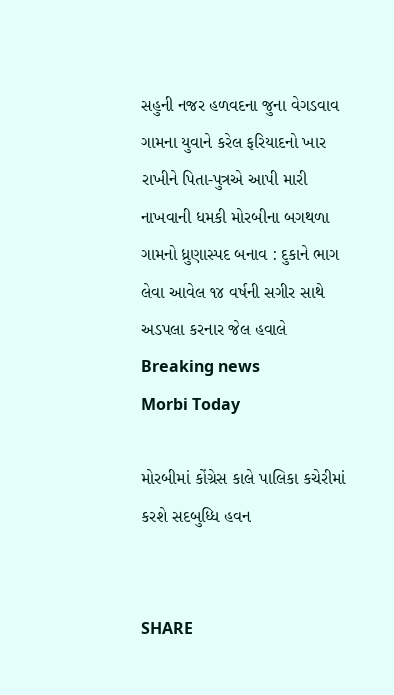સહુની નજર હળવદના જુના વેગડવાવ ગામના યુવાને કરેલ ફરિયાદનો ખાર રાખીને પિતા-પુત્રએ આપી મારી નાખવાની ધમકી મોરબીના બગથળા ગામનો ધ્રુણાસ્પદ બનાવ : દુકાને ભાગ લેવા આવેલ ૧૪ વર્ષની સગીર સાથે અડપલા કરનાર જેલ હવાલે
Breaking news
Morbi Today

મોરબીમાં કોંગ્રેસ કાલે પાલિકા કચેરીમાં કરશે સદબુધ્ધિ હવન


SHARE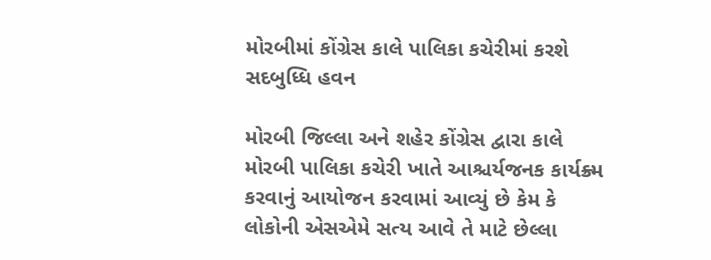મોરબીમાં કોંગ્રેસ કાલે પાલિકા કચેરીમાં કરશે સદબુધ્ધિ હવન

મોરબી જિલ્લા અને શહેર કોંગ્રેસ દ્વારા કાલે મોરબી પાલિકા કચેરી ખાતે આશ્ચર્યજનક કાર્યક્ર્મ કરવાનું આયોજન કરવામાં આવ્યું છે કેમ કે લોકોની એસએમે સત્ય આવે તે માટે છેલ્લા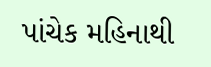પાંચેક મહિનાથી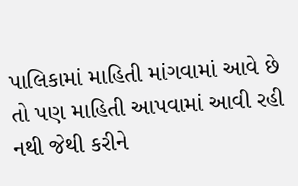પાલિકામાં માહિતી માંગવામાં આવે છે તો પણ માહિતી આપવામાં આવી રહી નથી જેથી કરીને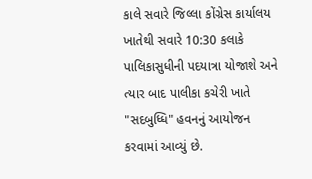કાલે સવારે જિલ્લા કોંગ્રેસ કાર્યાલય ખાતેથી સવારે 10:30 કલાકે પાલિકાસુધીની પદયાત્રા યોજાશે અને ત્યાર બાદ પાલીકા કચેરી ખાતે "સદબુધ્ધિ" હવનનું આયોજન કરવામાં આવ્યું છે.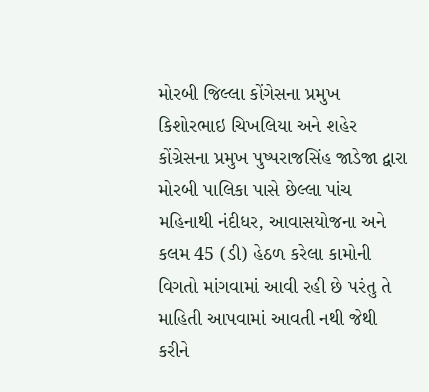મોરબી જિલ્લા કોંગેસના પ્રમુખ કિશોરભાઇ ચિખલિયા અને શહેર કોંગ્રેસના પ્રમુખ પુષ્પરાજસિંહ જાડેજા દ્વારા મોરબી પાલિકા પાસે છેલ્લા પાંચ મહિનાથી નંદીધર, આવાસયોજના અને કલમ 45 (ડી) હેઠળ કરેલા કામોની વિગતો માંગવામાં આવી રહી છે પરંતુ તે માહિતી આપવામાં આવતી નથી જેથી કરીને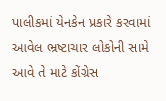પાલીકમાં યેનકેન પ્રકારે કરવામાં આવેલ ભ્રષ્ટાચાર લોકોની સામે આવે તે માટે કોંગ્રેસ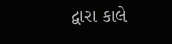દ્વારા કાલે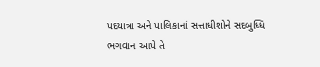પદયાત્રા અને પાલિકાનાં સત્તાધીશોને સદબુધ્ધિ ભગવાન આપે તે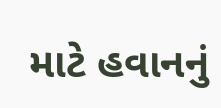માટે હવાનનું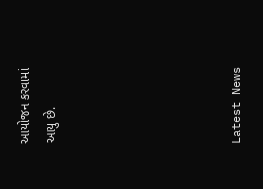આયોજન કરવામાં આયુ છે.






Latest News